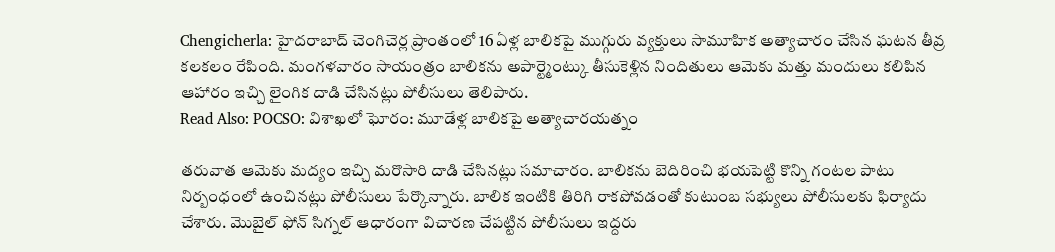Chengicherla: హైదరాబాద్ చెంగిచెర్ల ప్రాంతంలో 16 ఏళ్ల బాలికపై ముగ్గురు వ్యక్తులు సామూహిక అత్యాచారం చేసిన ఘటన తీవ్ర కలకలం రేపింది. మంగళవారం సాయంత్రం బాలికను అపార్ట్మెంట్కు తీసుకెళ్లిన నిందితులు ఆమెకు మత్తు మందులు కలిపిన ఆహారం ఇచ్చి లైంగిక దాడి చేసినట్లు పోలీసులు తెలిపారు.
Read Also: POCSO: విశాఖలో ఘోరం: మూడేళ్ల బాలికపై అత్యాచారయత్నం

తరువాత ఆమెకు మద్యం ఇచ్చి మరొసారి దాడి చేసినట్లు సమాచారం. బాలికను బెదిరించి భయపెట్టి కొన్ని గంటల పాటు నిర్బంధంలో ఉంచినట్లు పోలీసులు పేర్కొన్నారు. బాలిక ఇంటికి తిరిగి రాకపోవడంతో కుటుంబ సభ్యులు పోలీసులకు ఫిర్యాదు చేశారు. మొబైల్ ఫోన్ సిగ్నల్ ఆధారంగా విచారణ చేపట్టిన పోలీసులు ఇద్దరు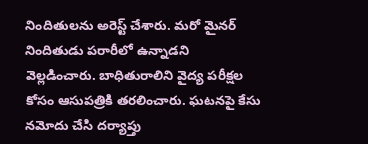నిందితులను అరెస్ట్ చేశారు. మరో మైనర్ నిందితుడు పరారీలో ఉన్నాడని వెల్లడించారు. బాధితురాలిని వైద్య పరీక్షల కోసం ఆసుపత్రికి తరలించారు. ఘటనపై కేసు నమోదు చేసి దర్యాప్తు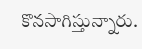కొనసాగిస్తున్నారు.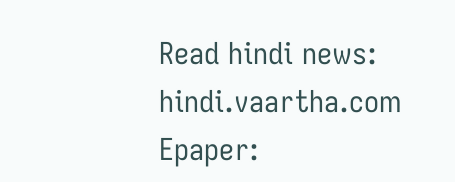Read hindi news: hindi.vaartha.com
Epaper: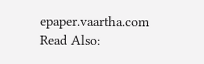epaper.vaartha.com
Read Also: